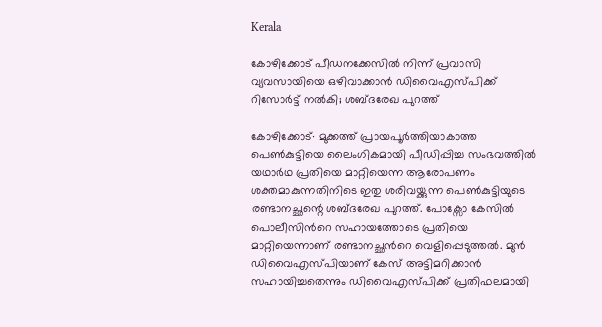Kerala

കോഴിക്കോട് പീഡനക്കേസിൽ നിന്ന് പ്രവാസി വ്യവസായിയെ ഒഴിവാക്കാൻ ഡിവൈഎസ്പിക്ക് റിസോർട്ട് നൽകി; ശബ്ദരേഖ പുറത്ത്

കോഴിക്കോട്∙ മുക്കത്ത് പ്രായപൂർത്തിയാകാത്ത പെൺകുട്ടിയെ ലൈംഗികമായി പീഡിപ്പിച്ച സംഭവത്തിൽ യഥാർഥ പ്രതിയെ മാറ്റിയെന്ന ആരോപണം ശക്തമാകുന്നതിനിടെ ഇതു ശരിവയ്ക്കുന്ന പെൺകുട്ടിയുടെ രണ്ടാനച്ഛന്റെ ശബ്ദരേഖ പുറത്ത്. പോക്സോ കേസിൽ പൊലീസിന്‍റെ സഹായത്തോടെ പ്രതിയെ മാറ്റിയെന്നാണ് രണ്ടാനച്ഛന്‍റെ വെളിപ്പെടുത്തല്‍. മുൻ ഡിവൈഎസ്പിയാണ് കേസ് അട്ടിമറിക്കാൻ സഹായിച്ചതെന്നും ഡിവൈഎസ്പിക്ക് പ്രതിഫലമായി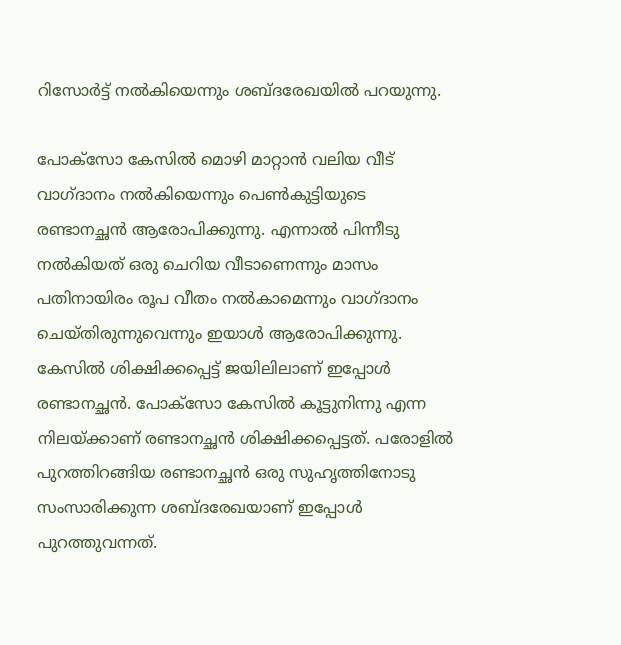റിസോർട്ട് നൽകിയെന്നും ശബ്ദരേഖയില്‍ പറയുന്നു.

പോക്സോ കേസില്‍ മൊഴി മാറ്റാൻ വലിയ വീട് വാഗ്ദാനം നൽകിയെന്നും പെണ്‍കുട്ടിയുടെ രണ്ടാനച്ഛൻ ആരോപിക്കുന്നു. എന്നാല്‍ പിന്നീടു നൽകിയത് ഒരു ചെറിയ വീടാണെന്നും മാസം പതിനായിരം രൂപ വീതം നൽകാമെന്നും വാഗ്ദാനം ചെയ്തിരുന്നുവെന്നും ഇയാള്‍ ആരോപിക്കുന്നു. കേസിൽ ശിക്ഷിക്കപ്പെട്ട് ജയിലിലാണ് ഇപ്പോൾ രണ്ടാനച്ഛൻ. പോക്സോ കേസില്‍ കൂട്ടുനിന്നു എന്ന നിലയ്ക്കാണ് രണ്ടാനച്ഛൻ ശിക്ഷിക്കപ്പെട്ടത്. പരോളില്‍ പുറത്തിറങ്ങിയ രണ്ടാനച്ഛൻ ഒരു സുഹൃത്തിനോടു സംസാരിക്കുന്ന ശബ്ദരേഖയാണ് ഇപ്പോള്‍ പുറത്തുവന്നത്.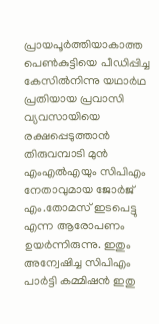പ്രായപൂർത്തിയാകാത്ത പെൺകുട്ടിയെ പീ‍ഡിപ്പിച്ച കേസിൽനിന്നു യഥാർഥ പ്രതിയായ പ്രവാസി വ്യവസായിയെ രക്ഷപ്പെടുത്താൻ തിരുവമ്പാടി മുൻ എംഎൽഎയും സിപിഎം നേതാവുമായ ജോർജ് എം.തോമസ് ഇടപെട്ടു എന്ന ആരോപണം ഉയർന്നിരുന്നു. ഇതും അന്വേഷിച്ച സിപിഎം പാർട്ടി കമ്മിഷൻ ഇതു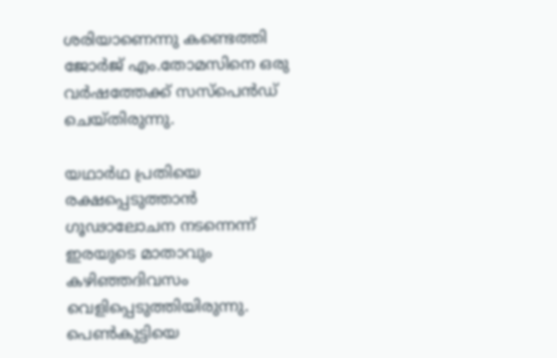ശരിയാണെന്നു കണ്ടെത്തി ജോർജ് എം.തോമസിനെ ഒരു വർഷത്തേക്ക് സസ്പെൻഡ് ചെയ്തിരുന്നു.

യഥാർഥ പ്രതിയെ രക്ഷപ്പെടുത്താൻ ഗൂഢാലോചന നടന്നെന്ന് ഇരയുടെ മാതാവും കഴിഞ്ഞദിവസം വെളിപ്പെടുത്തിയിരുന്നു. പെൺകുട്ടിയെ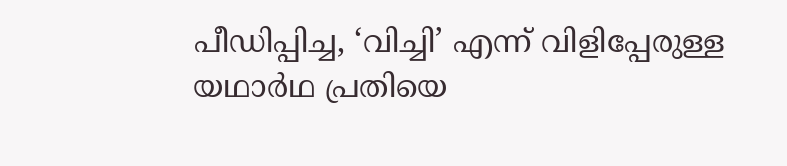പീഡിപ്പിച്ച, ‘വിച്ചി’ എന്ന് വിളിപ്പേരുള്ള യഥാർഥ പ്രതിയെ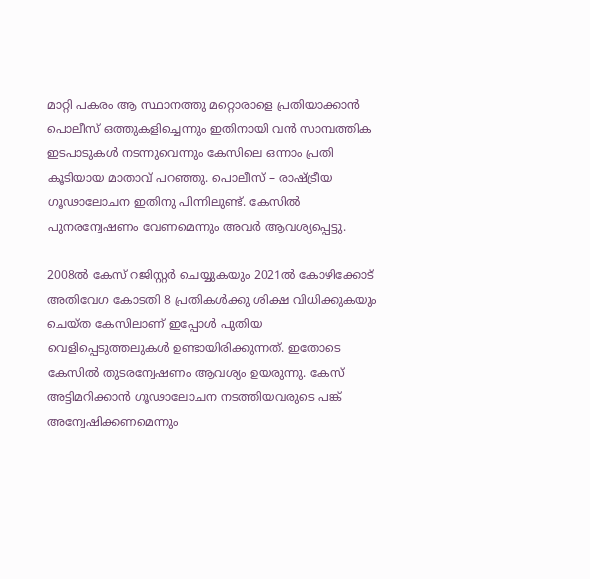മാറ്റി പകരം ആ സ്ഥാനത്തു മറ്റൊരാളെ പ്രതിയാക്കാൻ പൊലീസ് ഒത്തുകളിച്ചെന്നും ഇതിനായി വൻ സാമ്പത്തിക ഇടപാടുകൾ നടന്നുവെന്നും കേസിലെ ഒന്നാം പ്രതി കൂടിയായ മാതാവ് പറഞ്ഞു. പൊലീസ് – രാഷ്ട്രീയ ഗൂഢാലോചന ഇതിനു പിന്നിലുണ്ട്. കേസിൽ പുനരന്വേഷണം വേണമെന്നും അവർ ആവശ്യപ്പെട്ടു.

2008ൽ കേസ് റജിസ്റ്റർ ചെയ്യുകയും 2021ൽ കോഴിക്കോട് അതിവേഗ കോടതി 8 പ്രതികൾക്കു ശിക്ഷ വിധിക്കുകയും ചെയ്ത കേസിലാണ് ഇപ്പോൾ പുതിയ വെളിപ്പെടുത്തലുകൾ ഉണ്ടായിരിക്കുന്നത്. ഇതോടെ കേസിൽ തുടരന്വേഷണം ആവശ്യം ഉയരുന്നു. കേസ് അട്ടിമറിക്കാൻ ഗൂഢാലോചന നടത്തിയവരുടെ പങ്ക് അന്വേഷിക്കണമെന്നും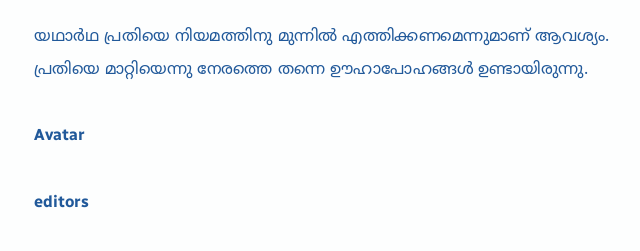യഥാർഥ പ്രതിയെ നിയമത്തിനു മുന്നിൽ എത്തിക്കണമെന്നുമാണ് ആവശ്യം. പ്രതിയെ മാറ്റിയെന്നു നേരത്തെ തന്നെ ഊഹാപോഹങ്ങൾ ഉണ്ടായിരുന്നു.

Avatar

editors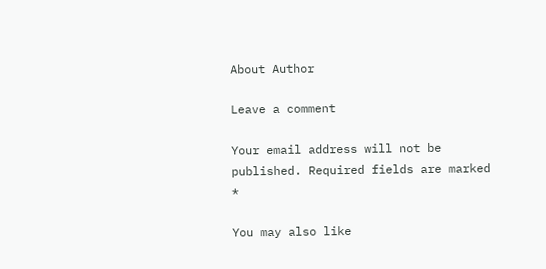About Author

Leave a comment

Your email address will not be published. Required fields are marked *

You may also like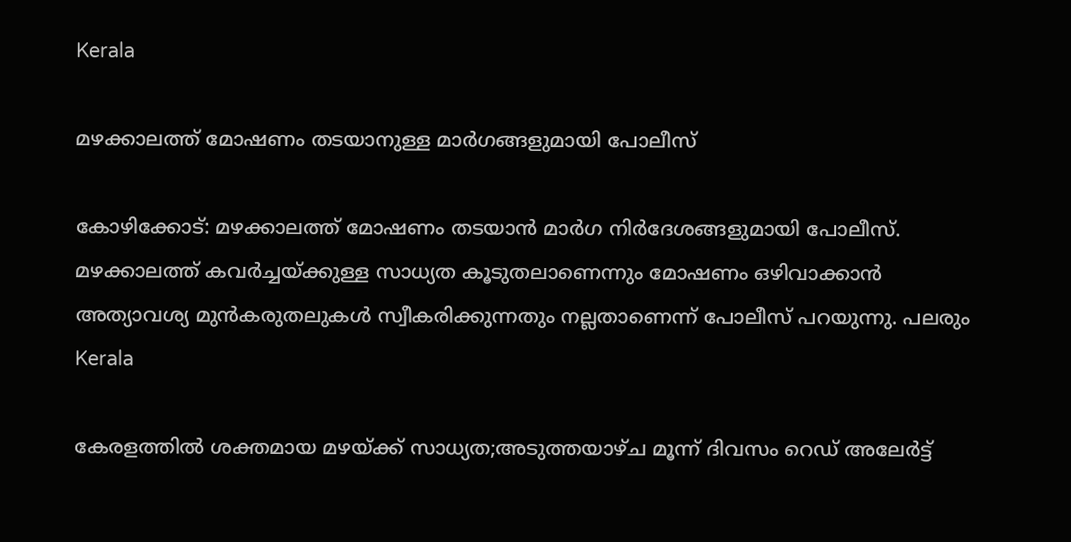Kerala

മഴക്കാലത്ത് മോഷണം തടയാനുള്ള മാര്‍ഗങ്ങളുമായി പോലീസ്‌

കോഴിക്കോട്: മഴക്കാലത്ത് മോഷണം തടയാന്‍ മാര്‍ഗ നിര്‍ദേശങ്ങളുമായി പോലീസ്. മഴക്കാലത്ത് കവര്‍ച്ചയ്ക്കുള്ള സാധ്യത കൂടുതലാണെന്നും മോഷണം ഒഴിവാക്കാന്‍ അത്യാവശ്യ മുന്‍കരുതലുകള്‍ സ്വീകരിക്കുന്നതും നല്ലതാണെന്ന് പോലീസ് പറയുന്നു. പലരും
Kerala

കേരളത്തില്‍ ശക്തമായ മഴയ്ക്ക് സാധ്യത;അടുത്തയാഴ്ച മൂന്ന് ദിവസം റെഡ് അലേര്‍ട്ട്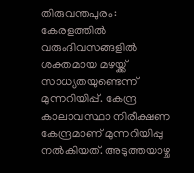തിരുവന്തപുരം: കേരളത്തില്‍ വരുംദിവസങ്ങളില്‍ ശക്തമായ മഴയ്ക്ക് സാധ്യതയുണ്ടെന്ന് മുന്നറിയിപ്പ്. കേന്ദ്ര കാലാവസ്ഥാ നിരീക്ഷണ കേന്ദ്രമാണ് മുന്നറിയിപ്പു നല്‍കിയത്. അടുത്തയാഴ്ച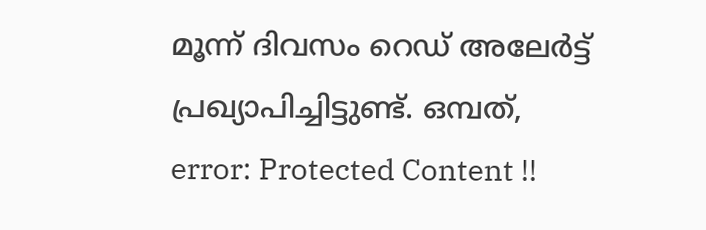മൂന്ന് ദിവസം റെഡ് അലേര്‍ട്ട് പ്രഖ്യാപിച്ചിട്ടുണ്ട്. ഒമ്പത്,
error: Protected Content !!